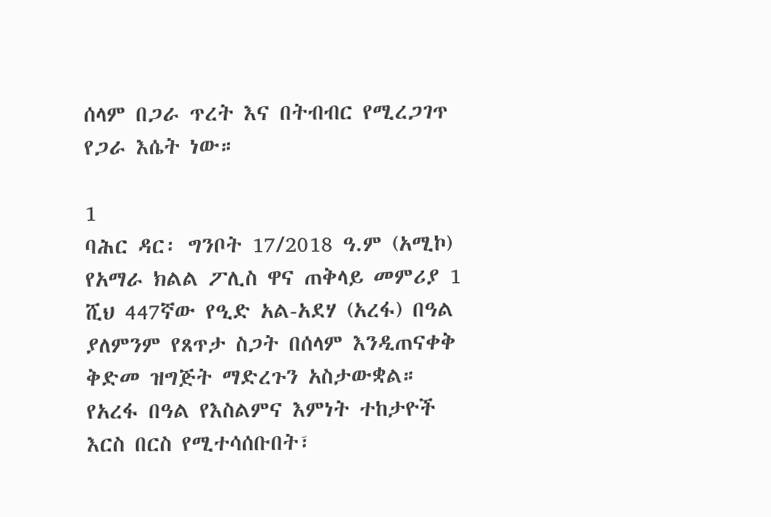ሰላም በጋራ ጥረት እና በትብብር የሚረጋገጥ የጋራ እሴት ነው።

1
ባሕር ዳር፡ ግንቦት 17/2018 ዓ.ም (አሚኮ) የአማራ ክልል ፖሊስ ዋና ጠቅላይ መምሪያ 1 ሺህ 447ኛው የዒድ አል-አደሃ (አረፋ) በዓል ያለምንም የጸጥታ ስጋት በሰላም እንዲጠናቀቅ ቅድመ ዝግጅት ማድረጉን አስታውቋል።
የአረፋ በዓል የእስልምና እምነት ተከታዮች እርስ በርስ የሚተሳሰቡበት፣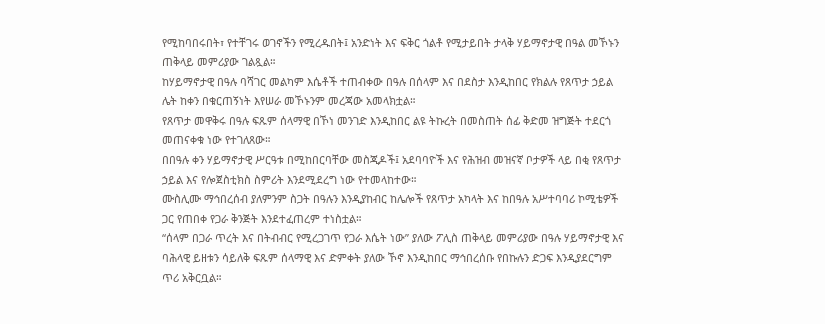የሚከባበሩበት፣ የተቸገሩ ወገኖችን የሚረዱበት፤ አንድነት እና ፍቅር ጎልቶ የሚታይበት ታላቅ ሃይማኖታዊ በዓል መኾኑን ጠቅላይ መምሪያው ገልጿል።
ከሃይማኖታዊ በዓሉ ባሻገር መልካም እሴቶች ተጠብቀው በዓሉ በሰላም እና በደስታ እንዲከበር የክልሉ የጸጥታ ኃይል ሌት ከቀን በቁርጠኝነት እየሠራ መኾኑንም መረጃው አመላክቷል።
የጸጥታ መዋቅሩ በዓሉ ፍጹም ሰላማዊ በኾነ መንገድ እንዲከበር ልዩ ትኩረት በመስጠት ሰፊ ቅድመ ዝግጅት ተደርጎ መጠናቀቁ ነው የተገለጸው።
በበዓሉ ቀን ሃይማኖታዊ ሥርዓቱ በሚከበርባቸው መስጂዶች፤ አደባባዮች እና የሕዝብ መዝናኛ ቦታዎች ላይ በቂ የጸጥታ ኃይል እና የሎጀስቲክስ ስምሪት እንደሚደረግ ነው የተመላከተው።
ሙስሊሙ ማኅበረሰብ ያለምንም ስጋት በዓሉን እንዲያከብር ከሌሎች የጸጥታ አካላት እና ከበዓሉ አሥተባባሪ ኮሚቴዎች ጋር የጠበቀ የጋራ ቅንጅት እንደተፈጠረም ተነስቷል።
“ሰላም በጋራ ጥረት እና በትብብር የሚረጋገጥ የጋራ እሴት ነው” ያለው ፖሊስ ጠቅላይ መምሪያው በዓሉ ሃይማኖታዊ እና ባሕላዊ ይዘቱን ሳይለቅ ፍጹም ሰላማዊ እና ድምቀት ያለው ኾኖ እንዲከበር ማኅበረሰቡ የበኩሉን ድጋፍ እንዲያደርግም ጥሪ አቅርቧል።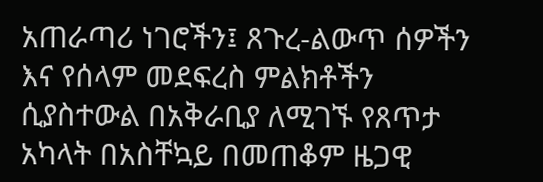አጠራጣሪ ነገሮችን፤ ጸጉረ-ልውጥ ሰዎችን እና የሰላም መደፍረስ ምልክቶችን ሲያስተውል በአቅራቢያ ለሚገኙ የጸጥታ አካላት በአስቸኳይ በመጠቆም ዜጋዊ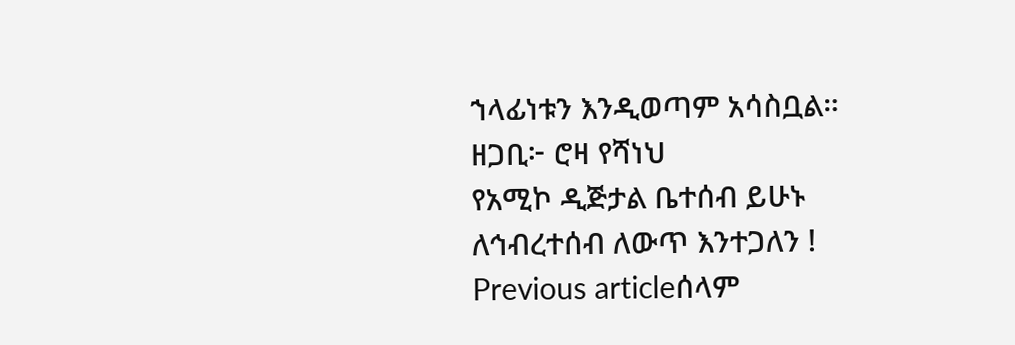ኀላፊነቱን እንዲወጣም አሳስቧል።
ዘጋቢ፦ ሮዛ የሻነህ
የአሚኮ ዲጅታል ቤተሰብ ይሁኑ
ለኅብረተሰብ ለውጥ እንተጋለን !
Previous articleሰላም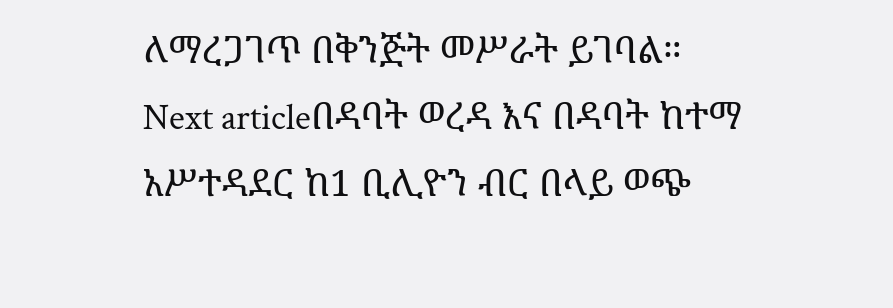ለማረጋገጥ በቅንጅት መሥራት ይገባል።
Next articleበዳባት ወረዳ እና በዳባት ከተማ አሥተዳደር ከ1 ቢሊዮን ብር በላይ ወጭ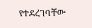የተደረገባቸው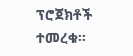ፕሮጀክቶች ተመረቁ።